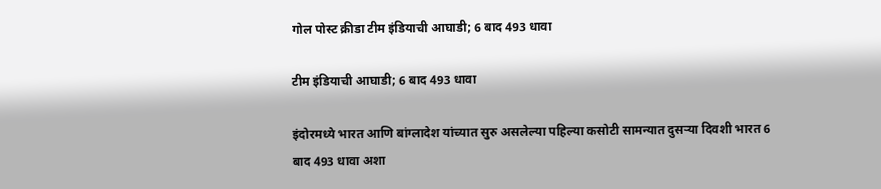गोल पोस्ट क्रीडा टीम इंडियाची आघाडी; 6 बाद 493 धावा

टीम इंडियाची आघाडी; 6 बाद 493 धावा

इंदोरमध्ये भारत आणि बांग्लादेश यांच्यात सुरु असलेल्या पहिल्या कसोटी सामन्यात दुसऱ्या दिवशी भारत 6 बाद 493 धावा अशा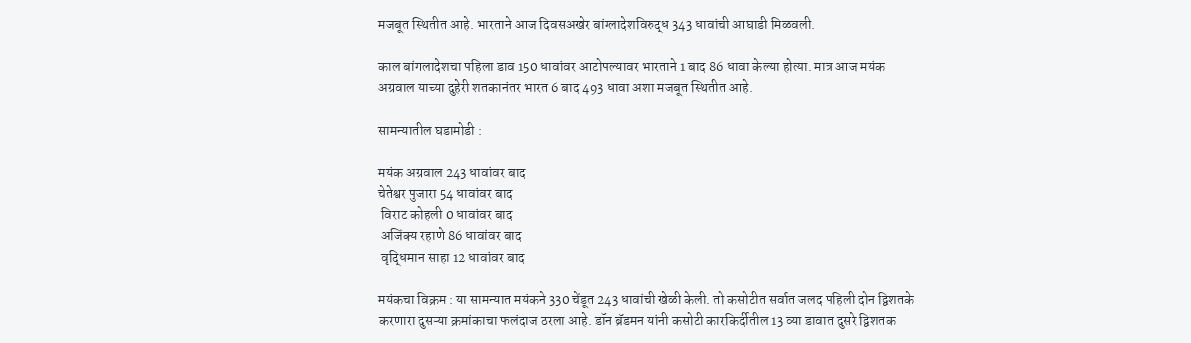मजबूत स्थितीत आहे. भारताने आज दिवसअखेर बांग्लादेशविरुद्ध 343 धावांची आघाडी मिळवली.

काल बांगलादेशचा पहिला डाव 150 धावांवर आटोपल्यावर भारताने 1 बाद 86 धावा केल्या होत्या. मात्र आज मयंक अग्रवाल याच्या दुहेरी शतकानंतर भारत 6 बाद 493 धावा अशा मजबूत स्थितीत आहे.

सामन्यातील घडामोडी :

मयंक अग्रवाल 243 धावांवर बाद
चेतेश्वर पुजारा 54 धावांवर बाद
 विराट कोहली 0 धावांवर बाद
 अजिंक्य रहाणे 86 धावांवर बाद
 वृद्धिमान साहा 12 धावांवर बाद

मयंकचा विक्रम : या सामन्यात मयंकने 330 चेंडूत 243 धावांची खेळी केली. तो कसोटीत सर्वात जलद पहिली दोन द्विशतके करणारा दुसऱ्या क्रमांकाचा फलंदाज ठरला आहे. डॉन ब्रॅडमन यांनी कसोटी कारकिर्दीतील 13 व्या डावात दुसरे द्विशतक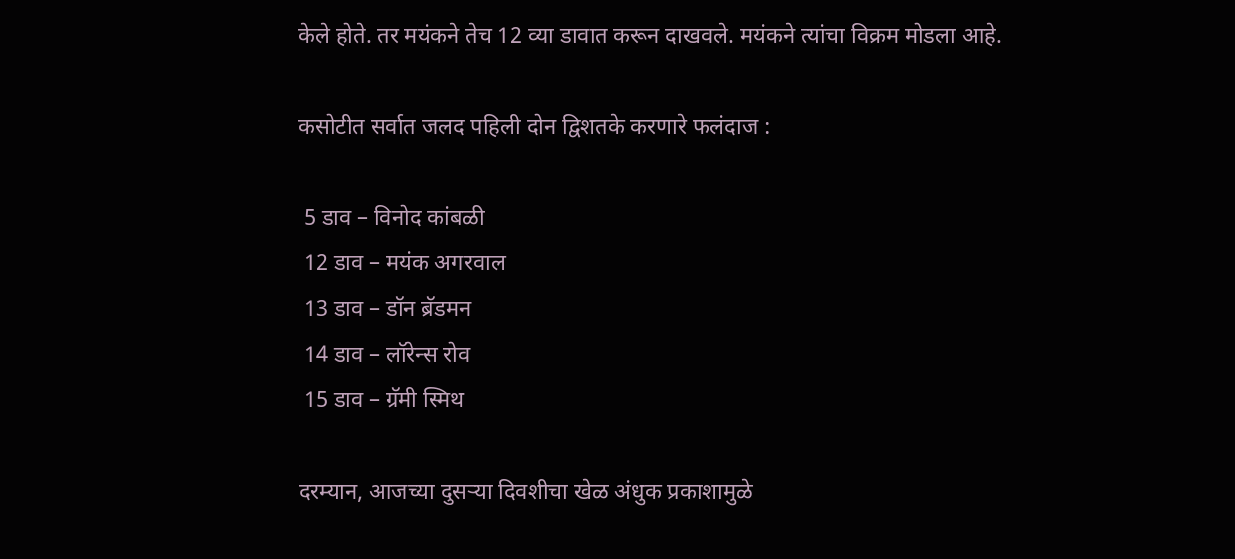केले होते. तर मयंकने तेच 12 व्या डावात करून दाखवले. मयंकने त्यांचा विक्रम मोडला आहे.

कसोटीत सर्वात जलद पहिली दोन द्विशतके करणारे फलंदाज :

 5 डाव – विनोद कांबळी
 12 डाव – मयंक अगरवाल
 13 डाव – डॉन ब्रॅडमन
 14 डाव – लॉरेन्स रोव
 15 डाव – ग्रॅमी स्मिथ

दरम्यान, आजच्या दुसऱ्या दिवशीचा खेळ अंधुक प्रकाशामुळे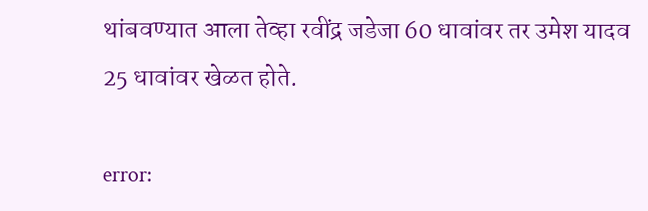थांबवण्यात आला तेव्हा रवींद्र जडेजा 60 धावांवर तर उमेश यादव 25 धावांवर खेळत होते.

error: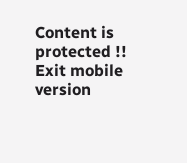Content is protected !!
Exit mobile version